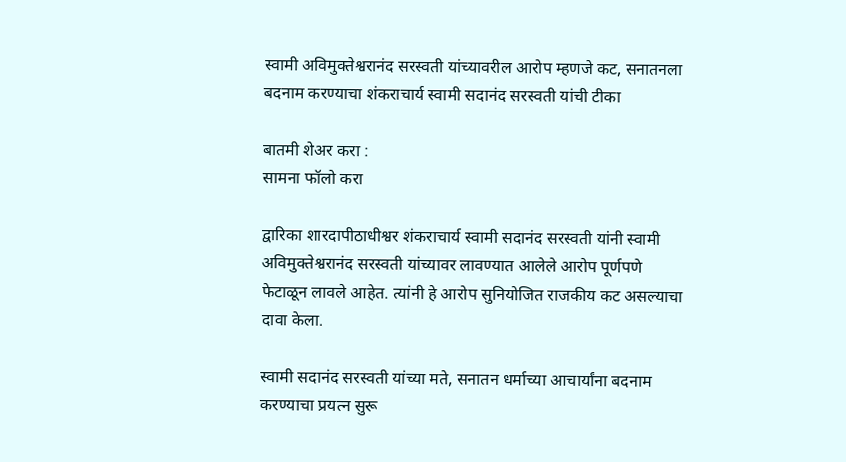स्वामी अविमुक्तेश्वरानंद सरस्वती यांच्यावरील आरोप म्हणजे कट, सनातनला बदनाम करण्याचा शंकराचार्य स्वामी सदानंद सरस्वती यांची टीका

बातमी शेअर करा :
सामना फॉलो करा

द्वारिका शारदापीठाधीश्वर शंकराचार्य स्वामी सदानंद सरस्वती यांनी स्वामी अविमुक्तेश्वरानंद सरस्वती यांच्यावर लावण्यात आलेले आरोप पूर्णपणे फेटाळून लावले आहेत. त्यांनी हे आरोप सुनियोजित राजकीय कट असल्याचा दावा केला.

स्वामी सदानंद सरस्वती यांच्या मते, सनातन धर्माच्या आचार्यांना बदनाम करण्याचा प्रयत्न सुरू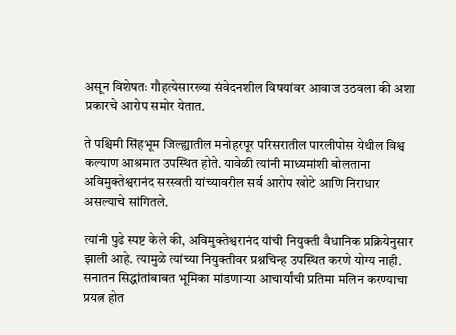असून विशेषतः गौहत्येसारख्या संवेदनशील विषयांवर आवाज उठवला की अशा प्रकारचे आरोप समोर येतात.

ते पश्चिमी सिंहभूम जिल्ह्यातील मनोहरपूर परिसरातील पारलीपोस येथील विश्व कल्याण आश्रमात उपस्थित होते. यावेळी त्यांनी माध्यमांशी बोलताना अविमुक्तेश्वरानंद सरस्वती यांच्यावरील सर्व आरोप खोटे आणि निराधार असल्याचे सांगितले.

त्यांनी पुढे स्पष्ट केले की, अविमुक्तेश्वरानंद यांची नियुक्ती वैधानिक प्रक्रियेनुसार झाली आहे. त्यामुळे त्यांच्या नियुक्तीवर प्रश्नचिन्ह उपस्थित करणे योग्य नाही. सनातन सिद्धांतांबाबत भूमिका मांडणाऱ्या आचार्यांची प्रतिमा मलिन करण्याचा प्रयत्न होत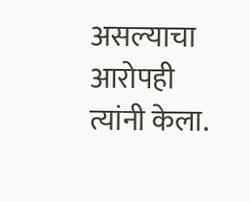असल्याचा आरोपही त्यांनी केला.